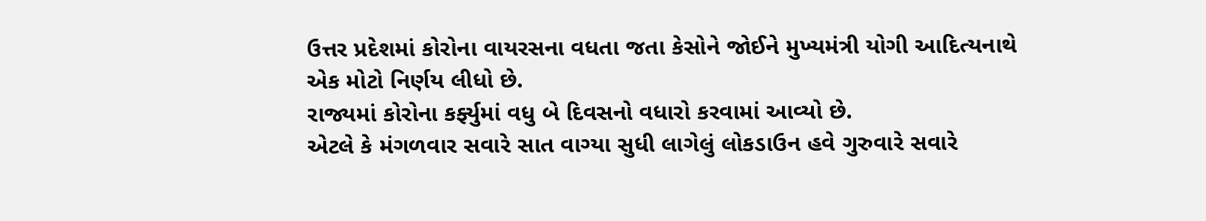ઉત્તર પ્રદેશમાં કોરોના વાયરસના વધતા જતા કેસોને જોઈને મુખ્યમંત્રી યોગી આદિત્યનાથે એક મોટો નિર્ણય લીધો છે.
રાજ્યમાં કોરોના કર્ફ્યુમાં વધુ બે દિવસનો વધારો કરવામાં આવ્યો છે.
એટલે કે મંગળવાર સવારે સાત વાગ્યા સુધી લાગેલું લોકડાઉન હવે ગુરુવારે સવારે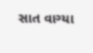સાત વાગ્યા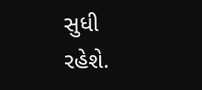સુધી રહેશે.